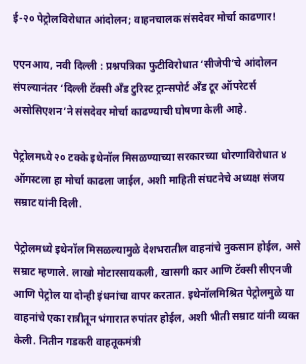ई-२० पेट्रोलविरोधात आंदोलन; वाहनचालक संसदेवर मोर्चा काढणार!

एएनआय, नवी दिल्ली : प्रश्नपत्रिका फुटीविरोधात ‘सीजेपी’चे आंदोलन संपल्यानंतर ‘दिल्ली टॅक्सी अँड टुरिस्ट ट्रान्सपोर्ट अँड टूर ऑपरेटर्स असोसिएशन’ने संसदेवर मोर्चा काढण्याची घोषणा केली आहे.

पेट्रोलमध्ये २० टक्के इथेनॉल मिसळण्याच्या सरकारच्या धोरणाविरोधात ४ ऑगस्टला हा मोर्चा काढला जाईल, अशी माहिती संघटनेचे अध्यक्ष संजय सम्राट यांनी दिली.

पेट्रोलमध्ये इथेनॉल मिसळल्यामुळे देशभरातील वाहनांचे नुकसान होईल, असे सम्राट म्हणाले. लाखो मोटारसायकली, खासगी कार आणि टॅक्सी सीएनजी आणि पेट्रोल या दोन्ही इंधनांचा वापर करतात. इथेनॉलमिश्रित पेट्रोलमुळे या वाहनांचे एका रात्रीतून भंगारात रुपांतर होईल, अशी भीती सम्राट यांनी व्यक्त केली. नितीन गडकरी वाहतूकमंत्री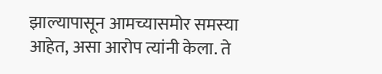झाल्यापासून आमच्यासमोर समस्या आहेत, असा आरोप त्यांनी केला. ते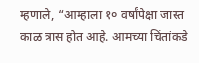म्हणाले, “आम्हाला १० वर्षांपेक्षा जास्त काळ त्रास होत आहे. आमच्या चिंतांकडे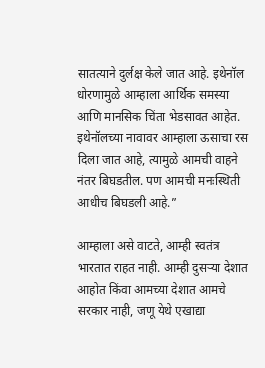सातत्याने दुर्लक्ष केले जात आहे. इथेनॉल धोरणामुळे आम्हाला आर्थिक समस्या आणि मानसिक चिंता भेडसावत आहेत. इथेनॉलच्या नावावर आम्हाला ऊसाचा रस दिला जात आहे, त्यामुळे आमची वाहने नंतर बिघडतील. पण आमची मनःस्थिती आधीच बिघडली आहे.”

आम्हाला असे वाटते, आम्ही स्वतंत्र भारतात राहत नाही. आम्ही दुसऱ्या देशात आहोत किंवा आमच्या देशात आमचे सरकार नाही, जणू येथे एखाद्या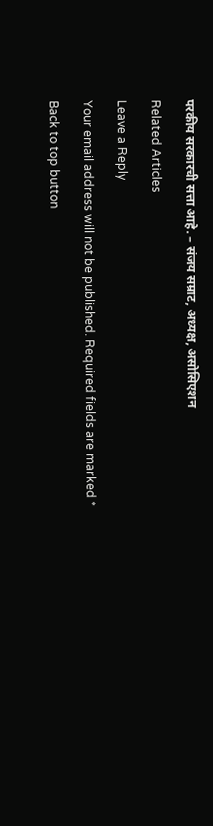परकीय सरकारची सत्ता आहे. – संजय सम्राट, अध्यक्ष, असोसिएशन

Related Articles

Leave a Reply

Your email address will not be published. Required fields are marked *

Back to top button